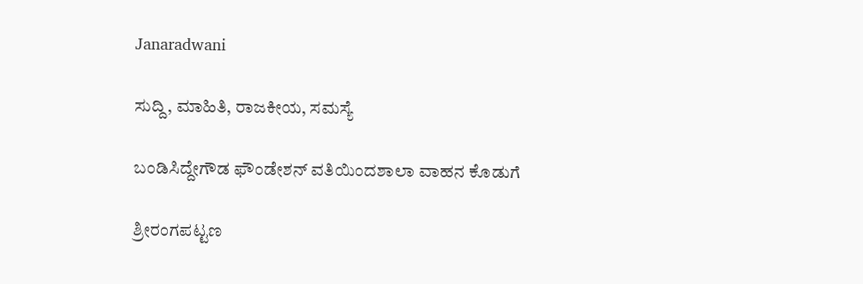Janaradwani

ಸುದ್ದಿ, ಮಾಹಿತಿ, ರಾಜಕೀಯ, ಸಮಸ್ಯೆ

ಬಂಡಿಸಿದ್ದೇಗೌಡ ಫೌಂಡೇಶನ್ ವತಿಯಿಂದಶಾಲಾ ವಾಹನ ಕೊಡುಗೆ

ಶ್ರೀರಂಗಪಟ್ಟಣ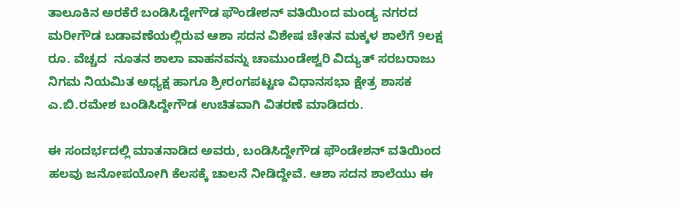ತಾಲೂಕಿನ ಅರಕೆರೆ ಬಂಡಿಸಿದ್ದೇಗೌಡ ಫೌಂಡೇಶನ್ ವತಿಯಿಂದ ಮಂಡ್ಯ ನಗರದ ಮರೀಗೌಡ ಬಡಾವಣೆಯಲ್ಲಿರುವ ಆಶಾ ಸದನ ವಿಶೇಷ ಚೇತನ ಮಕ್ಕಳ ಶಾಲೆಗೆ 9ಲಕ್ಷ ರೂ. ವೆಚ್ಚದ  ನೂತನ ಶಾಲಾ ವಾಹನವನ್ನು ಚಾಮುಂಡೇಶ್ವರಿ ವಿದ್ಯುತ್ ಸರಬರಾಜು ನಿಗಮ ನಿಯಮಿತ ಅಧ್ಯಕ್ಷ ಹಾಗೂ ಶ್ರೀರಂಗಪಟ್ಟಣ ವಿಧಾನಸಭಾ ಕ್ಷೇತ್ರ ಶಾಸಕ ಎ.ಬಿ.ರಮೇಶ ಬಂಡಿಸಿದ್ದೇಗೌಡ ಉಚಿತವಾಗಿ ವಿತರಣೆ ಮಾಡಿದರು.

ಈ ಸಂದರ್ಭದಲ್ಲಿ ಮಾತನಾಡಿದ ಅವರು, ಬಂಡಿಸಿದ್ದೇಗೌಡ ಫೌಂಡೇಶನ್ ವತಿಯಿಂದ ಹಲವು ಜನೋಪಯೋಗಿ ಕೆಲಸಕ್ಕೆ ಚಾಲನೆ ನೀಡಿದ್ದೇವೆ. ಆಶಾ ಸದನ ಶಾಲೆಯು ಈ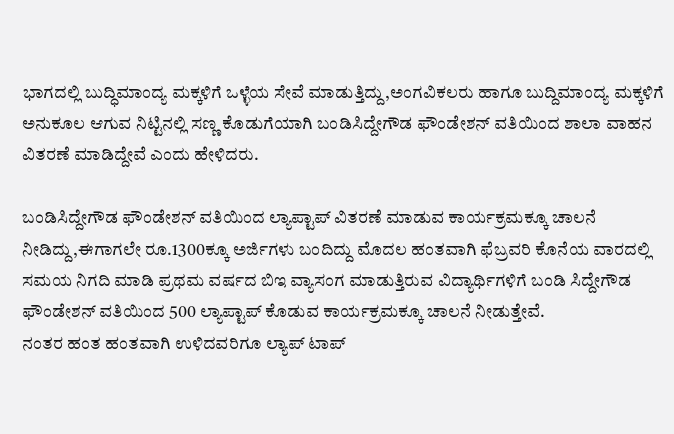ಭಾಗದಲ್ಲಿ ಬುದ್ಧಿಮಾಂದ್ಯ ಮಕ್ಕಳಿಗೆ ಒಳ್ಳೆಯ ಸೇವೆ ಮಾಡುತ್ತಿದ್ದು,ಅಂಗವಿಕಲರು ಹಾಗೂ ಬುದ್ದಿಮಾಂದ್ಯ ಮಕ್ಕಳಿಗೆ ಅನುಕೂಲ ಆಗುವ ನಿಟ್ಟಿನಲ್ಲಿ ಸಣ್ಣ ಕೊಡುಗೆಯಾಗಿ ಬಂಡಿಸಿದ್ದೇಗೌಡ ಫೌಂಡೇಶನ್ ವತಿಯಿಂದ ಶಾಲಾ ವಾಹನ ವಿತರಣೆ ಮಾಡಿದ್ದೇವೆ ಎಂದು ಹೇಳಿದರು.

ಬಂಡಿಸಿದ್ದೇಗೌಡ ಫೌಂಡೇಶನ್ ವತಿಯಿಂದ ಲ್ಯಾಪ್ಟಾಪ್ ವಿತರಣೆ ಮಾಡುವ ಕಾರ್ಯಕ್ರಮಕ್ಕೂ ಚಾಲನೆ ನೀಡಿದ್ದು,ಈಗಾಗಲೇ ರೂ.1300ಕ್ಕೂ ಅರ್ಜಿಗಳು ಬಂದಿದ್ದು ಮೊದಲ ಹಂತವಾಗಿ ಫೆಬ್ರವರಿ ಕೊನೆಯ ವಾರದಲ್ಲಿ ಸಮಯ ನಿಗದಿ ಮಾಡಿ ಪ್ರಥಮ ವರ್ಷದ ಬಿಇ ವ್ಯಾಸಂಗ ಮಾಡುತ್ತಿರುವ ವಿದ್ಯಾರ್ಥಿಗಳಿಗೆ ಬಂಡಿ ಸಿದ್ದೇಗೌಡ ಫೌಂಡೇಶನ್ ವತಿಯಿಂದ 500 ಲ್ಯಾಪ್ಟಾಪ್ ಕೊಡುವ ಕಾರ್ಯಕ್ರಮಕ್ಕೂ ಚಾಲನೆ ನೀಡುತ್ತೇವೆ.
ನಂತರ ಹಂತ ಹಂತವಾಗಿ ಉಳಿದವರಿಗೂ ಲ್ಯಾಪ್ ಟಾಪ್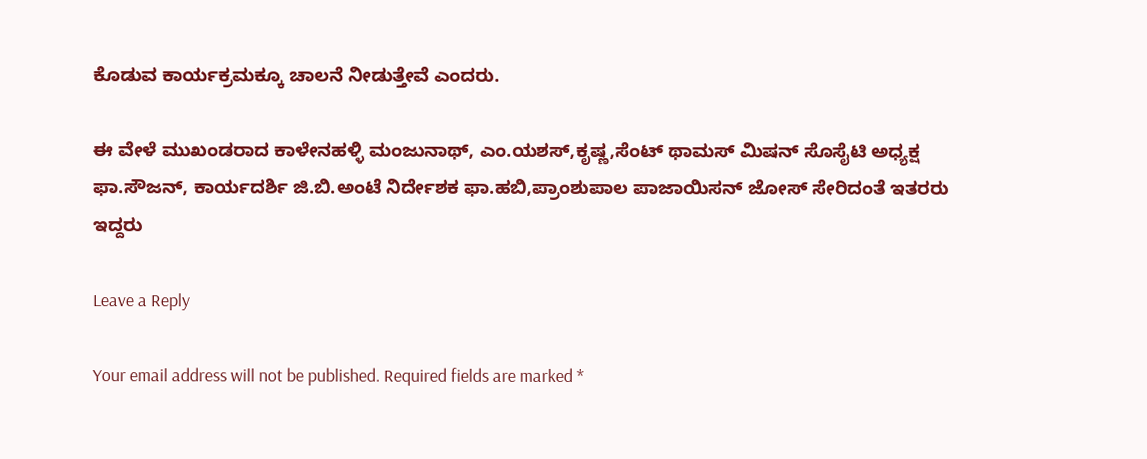ಕೊಡುವ ಕಾರ್ಯಕ್ರಮಕ್ಕೂ ಚಾಲನೆ ನೀಡುತ್ತೇವೆ ಎಂದರು.

ಈ ವೇಳೆ ಮುಖಂಡರಾದ ಕಾಳೇನಹಳ್ಳಿ ಮಂಜುನಾಥ್, ಎಂ.ಯಶಸ್,ಕೃಷ್ಣ,ಸೆಂಟ್ ಥಾಮಸ್ ಮಿಷನ್ ಸೊಸೈಟಿ ಅಧ್ಯಕ್ಷ ಫಾ.ಸೌಜನ್‌, ಕಾರ್ಯದರ್ಶಿ ಜಿ.ಬಿ.ಅಂಟೆ ನಿರ್ದೇಶಕ ಫಾ.ಹಬಿ,ಪ್ರಾಂಶುಪಾಲ ಪಾಜಾಯಿಸನ್ ಜೋಸ್ ಸೇರಿದಂತೆ ಇತರರು ಇದ್ದರು

Leave a Reply

Your email address will not be published. Required fields are marked *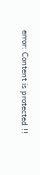error: Content is protected !!